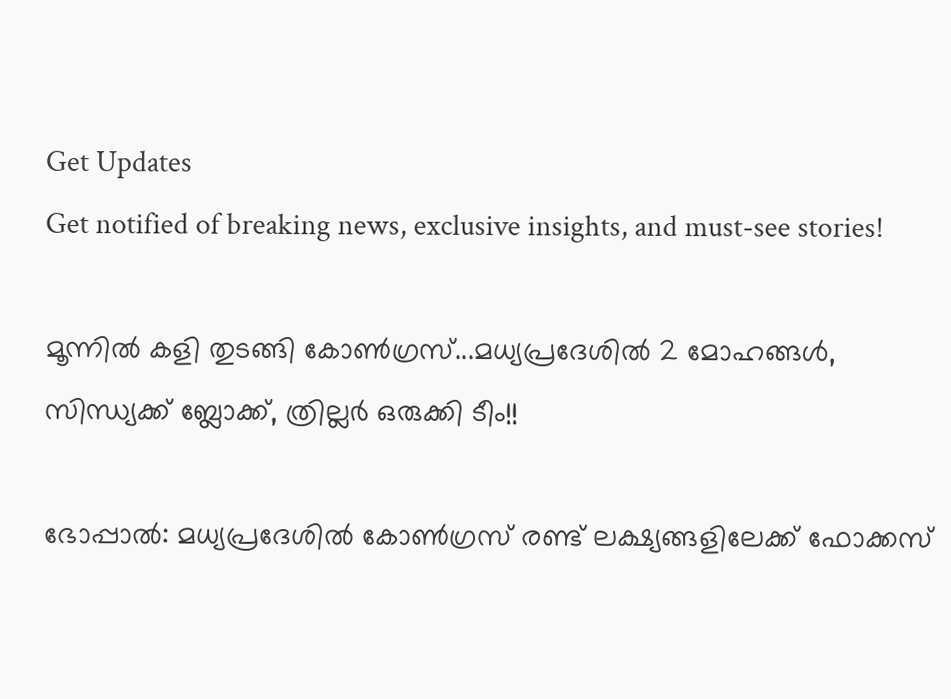Get Updates
Get notified of breaking news, exclusive insights, and must-see stories!

മൂന്നില്‍ കളി തുടങ്ങി കോണ്‍ഗ്രസ്...മധ്യപ്രദേശില്‍ 2 മോഹങ്ങള്‍, സിന്ധ്യക്ക് ബ്ലോക്ക്, ത്രില്ലര്‍ ഒരുക്കി ടീം!!

ഭോപ്പാല്‍: മധ്യപ്രദേശില്‍ കോണ്‍ഗ്രസ് രണ്ട് ലക്ഷ്യങ്ങളിലേക്ക് ഫോക്കസ്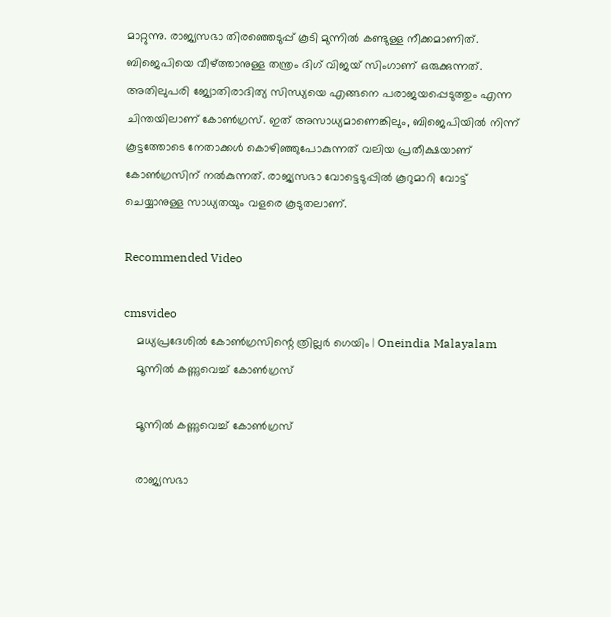മാറ്റുന്നു. രാജ്യസഭാ തിരഞ്ഞെടുപ്പ് കൂടി മുന്നില്‍ കണ്ടുള്ള നീക്കമാണിത്. ബിജെപിയെ വീഴ്ത്താനുള്ള തന്ത്രം ദിഗ് വിജയ് സിംഗാണ് ഒരുക്കുന്നത്. അതിലുപരി ജ്യോതിരാദിത്യ സിന്ധ്യയെ എങ്ങനെ പരാജയപ്പെടുത്തും എന്ന ചിന്തയിലാണ് കോണ്‍ഗ്രസ്. ഇത് അസാധ്യമാണെങ്കിലും, ബിജെപിയില്‍ നിന്ന് കൂട്ടത്തോടെ നേതാക്കള്‍ കൊഴിഞ്ഞുപോകുന്നത് വലിയ പ്രതീക്ഷയാണ് കോണ്‍ഗ്രസിന് നല്‍കുന്നത്. രാജ്യസഭാ വോട്ടെടുപ്പില്‍ കൂറുമാറി വോട്ട് ചെയ്യാനുള്ള സാധ്യതയും വളരെ കൂടുതലാണ്.

Recommended Video

cmsvideo
    മധ്യപ്രദേശില്‍ കോണ്‍ഗ്രസിന്റെ ത്രില്ലര്‍ ഗെയിം | Oneindia Malayalam
    മൂന്നില്‍ കണ്ണുവെച്ച് കോണ്‍ഗ്രസ്

    മൂന്നില്‍ കണ്ണുവെച്ച് കോണ്‍ഗ്രസ്

    രാജ്യസഭാ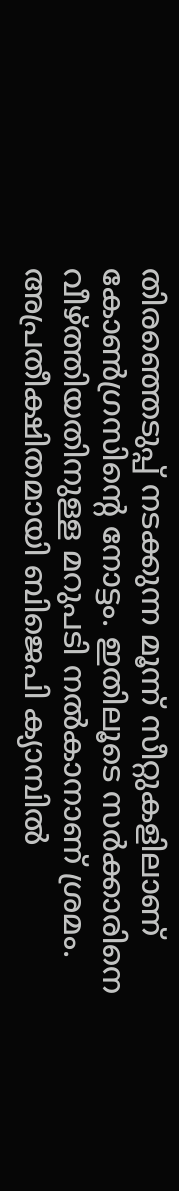തിരഞ്ഞെടുപ്പ് നടക്കുന്ന മൂന്ന് സീറ്റുകളിലാണ് കോണ്‍ഗ്രസിന്റെ നോട്ടം. ഇതിലൂടെ സര്‍ക്കാരിനെ വീഴ്ത്തിയതിനുള്ള മറുപടി നല്‍കാനാണ് ശ്രമം. അപ്രതീക്ഷിതമായി ബിജെപി ക്യാമ്പില്‍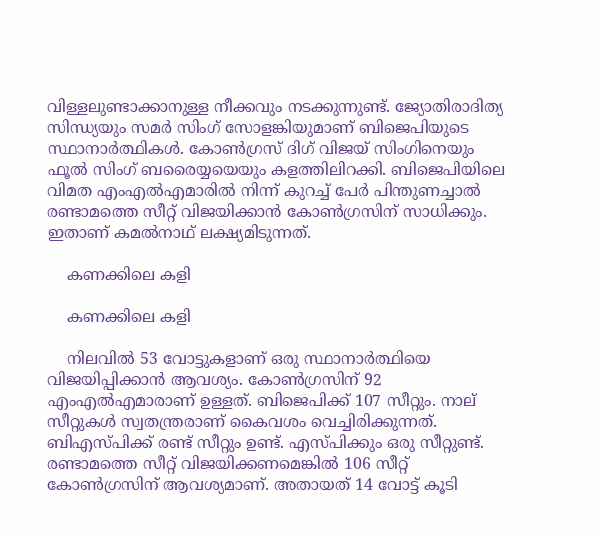വിള്ളലുണ്ടാക്കാനുള്ള നീക്കവും നടക്കുന്നുണ്ട്. ജ്യോതിരാദിത്യ സിന്ധ്യയും സമര്‍ സിംഗ് സോളങ്കിയുമാണ് ബിജെപിയുടെ സ്ഥാനാര്‍ത്ഥികള്‍. കോണ്‍ഗ്രസ് ദിഗ് വിജയ് സിംഗിനെയും ഫൂല്‍ സിംഗ് ബരൈയ്യയെയും കളത്തിലിറക്കി. ബിജെപിയിലെ വിമത എംഎല്‍എമാരില്‍ നിന്ന് കുറച്ച് പേര്‍ പിന്തുണച്ചാല്‍ രണ്ടാമത്തെ സീറ്റ് വിജയിക്കാന്‍ കോണ്‍ഗ്രസിന് സാധിക്കും. ഇതാണ് കമല്‍നാഥ് ലക്ഷ്യമിടുന്നത്.

    കണക്കിലെ കളി

    കണക്കിലെ കളി

    നിലവില്‍ 53 വോട്ടുകളാണ് ഒരു സ്ഥാനാര്‍ത്ഥിയെ വിജയിപ്പിക്കാന്‍ ആവശ്യം. കോണ്‍ഗ്രസിന് 92 എംഎല്‍എമാരാണ് ഉള്ളത്. ബിജെപിക്ക് 107 സീറ്റും. നാല് സീറ്റുകള്‍ സ്വതന്ത്രരാണ് കൈവശം വെച്ചിരിക്കുന്നത്. ബിഎസ്പിക്ക് രണ്ട് സീറ്റും ഉണ്ട്. എസ്പിക്കും ഒരു സീറ്റുണ്ട്. രണ്ടാമത്തെ സീറ്റ് വിജയിക്കണമെങ്കില്‍ 106 സീറ്റ് കോണ്‍ഗ്രസിന് ആവശ്യമാണ്. അതായത് 14 വോട്ട് കൂടി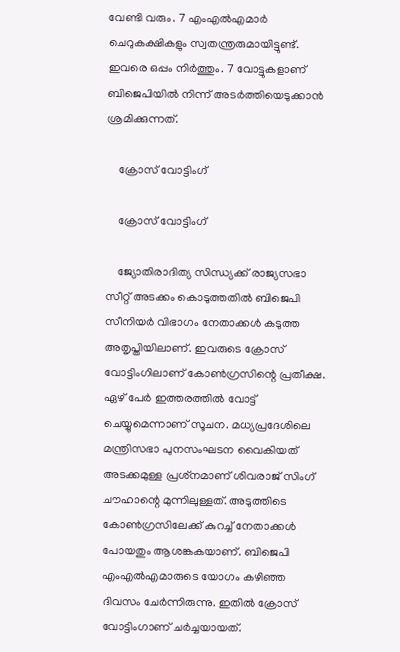വേണ്ടി വരും. 7 എംഎല്‍എമാര്‍ ചെറുകക്ഷികളും സ്വതന്ത്രരുമായിട്ടുണ്ട്. ഇവരെ ഒപ്പം നിര്‍ത്തും. 7 വോട്ടുകളാണ് ബിജെപിയില്‍ നിന്ന് അടര്‍ത്തിയെടുക്കാന്‍ ശ്രമിക്കുന്നത്.

    ക്രോസ് വോട്ടിംഗ്

    ക്രോസ് വോട്ടിംഗ്

    ജ്യോതിരാദിത്യ സിന്ധ്യക്ക് രാജ്യസഭാ സീറ്റ് അടക്കം കൊടുത്തതില്‍ ബിജെപി സീനിയര്‍ വിഭാഗം നേതാക്കള്‍ കടുത്ത അതൃപ്തിയിലാണ്. ഇവരുടെ ക്രോസ് വോട്ടിംഗിലാണ് കോണ്‍ഗ്രസിന്റെ പ്രതീക്ഷ. ഏഴ് പേര്‍ ഇത്തരത്തില്‍ വോട്ട് ചെയ്യുമെന്നാണ് സൂചന. മധ്യപ്രദേശിലെ മന്ത്രിസഭാ പുനസംഘടന വൈകിയത് അടക്കമുള്ള പ്രശ്‌നമാണ് ശിവരാജ് സിംഗ് ചൗഹാന്റെ മുന്നിലുള്ളത്. അടുത്തിടെ കോണ്‍ഗ്രസിലേക്ക് കുറച്ച് നേതാക്കള്‍ പോയതും ആശങ്കകയാണ്. ബിജെപി എംഎല്‍എമാരുടെ യോഗം കഴിഞ്ഞ ദിവസം ചേര്‍ന്നിരുന്നു. ഇതില്‍ ക്രോസ് വോട്ടിംഗാണ് ചര്‍ച്ചയായത്.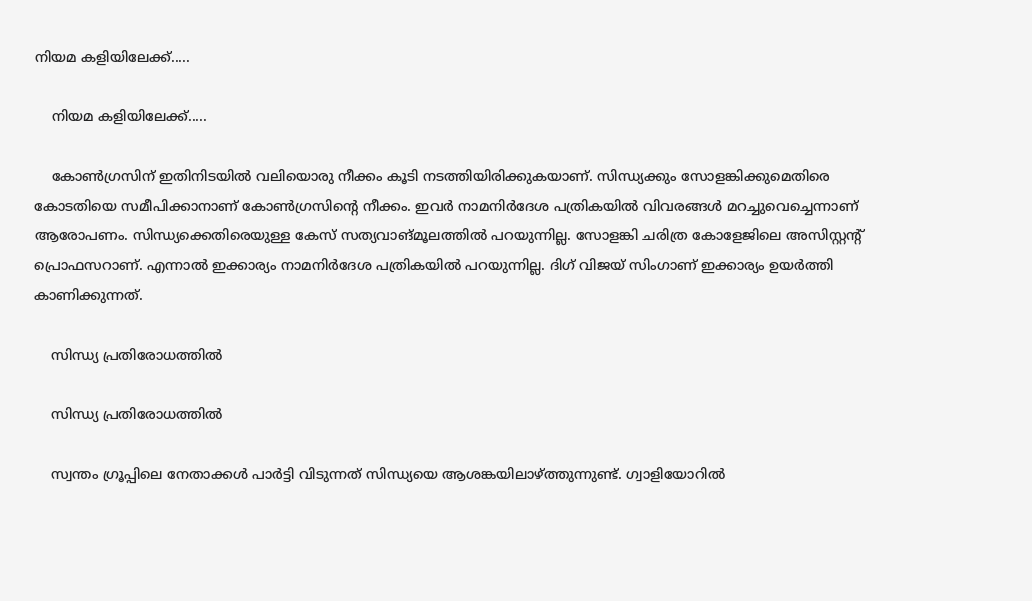നിയമ കളിയിലേക്ക്.....

    നിയമ കളിയിലേക്ക്.....

    കോണ്‍ഗ്രസിന് ഇതിനിടയില്‍ വലിയൊരു നീക്കം കൂടി നടത്തിയിരിക്കുകയാണ്. സിന്ധ്യക്കും സോളങ്കിക്കുമെതിരെ കോടതിയെ സമീപിക്കാനാണ് കോണ്‍ഗ്രസിന്റെ നീക്കം. ഇവര്‍ നാമനിര്‍ദേശ പത്രികയില്‍ വിവരങ്ങള്‍ മറച്ചുവെച്ചെന്നാണ് ആരോപണം. സിന്ധ്യക്കെതിരെയുള്ള കേസ് സത്യവാങ്മൂലത്തില്‍ പറയുന്നില്ല. സോളങ്കി ചരിത്ര കോളേജിലെ അസിസ്റ്റന്റ് പ്രൊഫസറാണ്. എന്നാല്‍ ഇക്കാര്യം നാമനിര്‍ദേശ പത്രികയില്‍ പറയുന്നില്ല. ദിഗ് വിജയ് സിംഗാണ് ഇക്കാര്യം ഉയര്‍ത്തി കാണിക്കുന്നത്.

    സിന്ധ്യ പ്രതിരോധത്തില്‍

    സിന്ധ്യ പ്രതിരോധത്തില്‍

    സ്വന്തം ഗ്രൂപ്പിലെ നേതാക്കള്‍ പാര്‍ട്ടി വിടുന്നത് സിന്ധ്യയെ ആശങ്കയിലാഴ്ത്തുന്നുണ്ട്. ഗ്വാളിയോറില്‍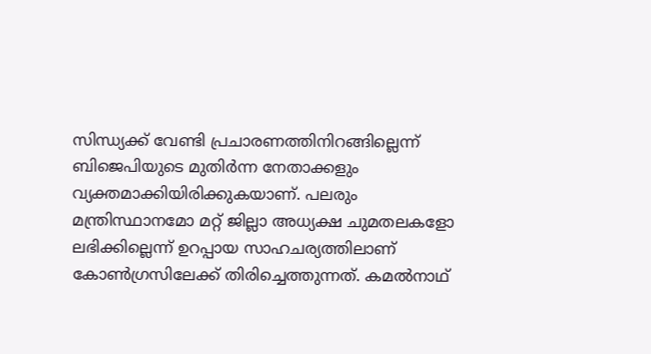സിന്ധ്യക്ക് വേണ്ടി പ്രചാരണത്തിനിറങ്ങില്ലെന്ന് ബിജെപിയുടെ മുതിര്‍ന്ന നേതാക്കളും വ്യക്തമാക്കിയിരിക്കുകയാണ്. പലരും മന്ത്രിസ്ഥാനമോ മറ്റ് ജില്ലാ അധ്യക്ഷ ചുമതലകളോ ലഭിക്കില്ലെന്ന് ഉറപ്പായ സാഹചര്യത്തിലാണ് കോണ്‍ഗ്രസിലേക്ക് തിരിച്ചെത്തുന്നത്. കമല്‍നാഥ്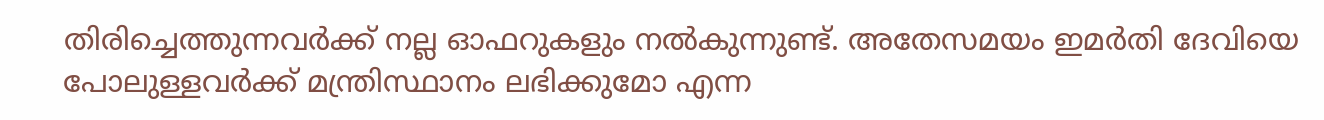തിരിച്ചെത്തുന്നവര്‍ക്ക് നല്ല ഓഫറുകളും നല്‍കുന്നുണ്ട്. അതേസമയം ഇമര്‍തി ദേവിയെ പോലുള്ളവര്‍ക്ക് മന്ത്രിസ്ഥാനം ലഭിക്കുമോ എന്ന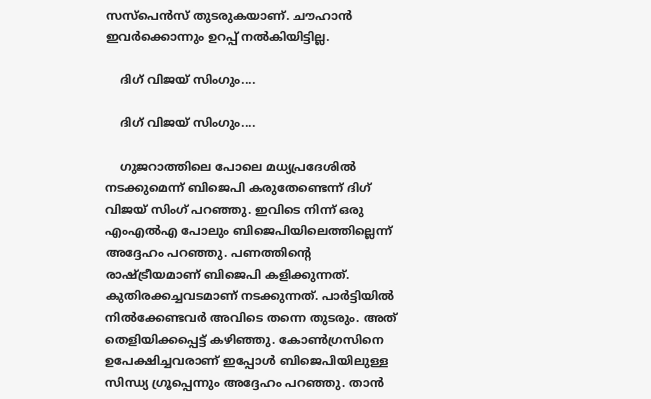സസ്‌പെന്‍സ് തുടരുകയാണ്. ചൗഹാന്‍ ഇവര്‍ക്കൊന്നും ഉറപ്പ് നല്‍കിയിട്ടില്ല.

    ദിഗ് വിജയ് സിംഗും....

    ദിഗ് വിജയ് സിംഗും....

    ഗുജറാത്തിലെ പോലെ മധ്യപ്രദേശില്‍ നടക്കുമെന്ന് ബിജെപി കരുതേണ്ടെന്ന് ദിഗ് വിജയ് സിംഗ് പറഞ്ഞു. ഇവിടെ നിന്ന് ഒരു എംഎല്‍എ പോലും ബിജെപിയിലെത്തില്ലെന്ന് അദ്ദേഹം പറഞ്ഞു. പണത്തിന്റെ രാഷ്ട്രീയമാണ് ബിജെപി കളിക്കുന്നത്. കുതിരക്കച്ചവടമാണ് നടക്കുന്നത്. പാര്‍ട്ടിയില്‍ നില്‍ക്കേണ്ടവര്‍ അവിടെ തന്നെ തുടരും. അത് തെളിയിക്കപ്പെട്ട് കഴിഞ്ഞു. കോണ്‍ഗ്രസിനെ ഉപേക്ഷിച്ചവരാണ് ഇപ്പോള്‍ ബിജെപിയിലുള്ള സിന്ധ്യ ഗ്രൂപ്പെന്നും അദ്ദേഹം പറഞ്ഞു. താന്‍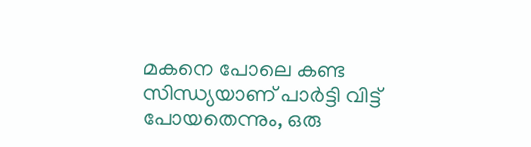മകനെ പോലെ കണ്ട സിന്ധ്യയാണ് പാര്‍ട്ടി വിട്ട് പോയതെന്നും, ഒരു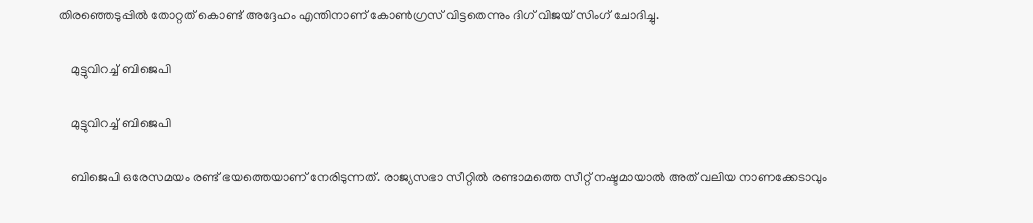തിരഞ്ഞെടുപ്പില്‍ തോറ്റത് കൊണ്ട് അദ്ദേഹം എന്തിനാണ് കോണ്‍ഗ്രസ് വിട്ടതെന്നും ദിഗ് വിജയ് സിംഗ് ചോദിച്ചു.

    മുട്ടുവിറച്ച് ബിജെപി

    മുട്ടുവിറച്ച് ബിജെപി

    ബിജെപി ഒരേസമയം രണ്ട് ഭയത്തെയാണ് നേരിടുന്നത്. രാജ്യസഭാ സീറ്റില്‍ രണ്ടാമത്തെ സീറ്റ് നഷ്ടമായാല്‍ അത് വലിയ നാണക്കേടാവും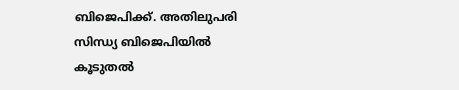ബിജെപിക്ക്. അതിലുപരി സിന്ധ്യ ബിജെപിയില്‍ കൂടുതല്‍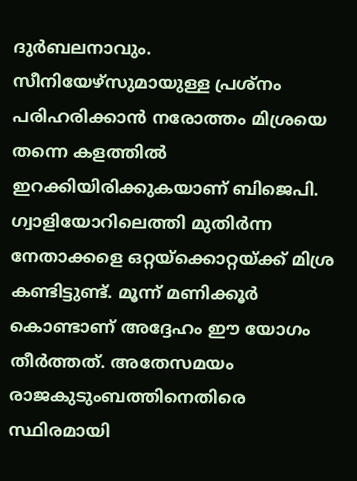ദുര്‍ബലനാവും. സീനിയേഴ്‌സുമായുള്ള പ്രശ്‌നം പരിഹരിക്കാന്‍ നരോത്തം മിശ്രയെ തന്നെ കളത്തില്‍ ഇറക്കിയിരിക്കുകയാണ് ബിജെപി. ഗ്വാളിയോറിലെത്തി മുതിര്‍ന്ന നേതാക്കളെ ഒറ്റയ്‌ക്കൊറ്റയ്ക്ക് മിശ്ര കണ്ടിട്ടുണ്ട്. മൂന്ന് മണിക്കൂര്‍ കൊണ്ടാണ് അദ്ദേഹം ഈ യോഗം തീര്‍ത്തത്. അതേസമയം രാജകുടുംബത്തിനെതിരെ സ്ഥിരമായി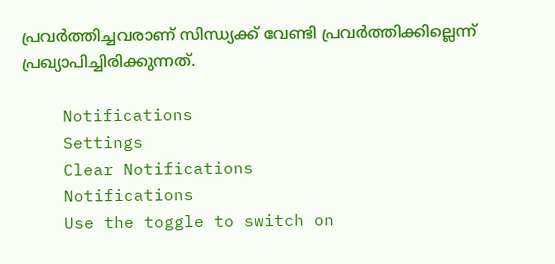പ്രവര്‍ത്തിച്ചവരാണ് സിന്ധ്യക്ക് വേണ്ടി പ്രവര്‍ത്തിക്കില്ലെന്ന് പ്രഖ്യാപിച്ചിരിക്കുന്നത്.

    Notifications
    Settings
    Clear Notifications
    Notifications
    Use the toggle to switch on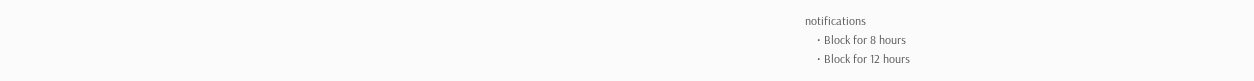notifications
    • Block for 8 hours
    • Block for 12 hours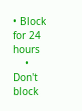• Block for 24 hours
    • Don't block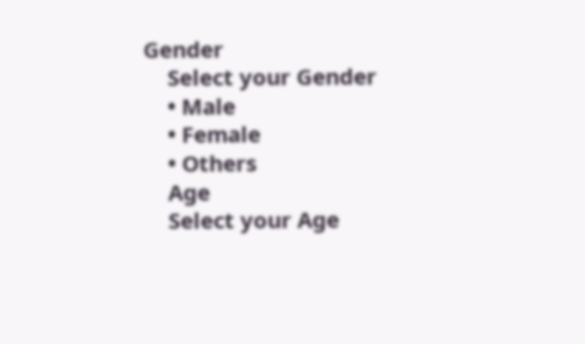Gender
    Select your Gender
    • Male
    • Female
    • Others
    Age
    Select your Age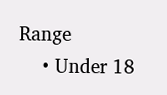Range
    • Under 18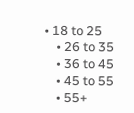• 18 to 25
    • 26 to 35
    • 36 to 45
    • 45 to 55
    • 55+